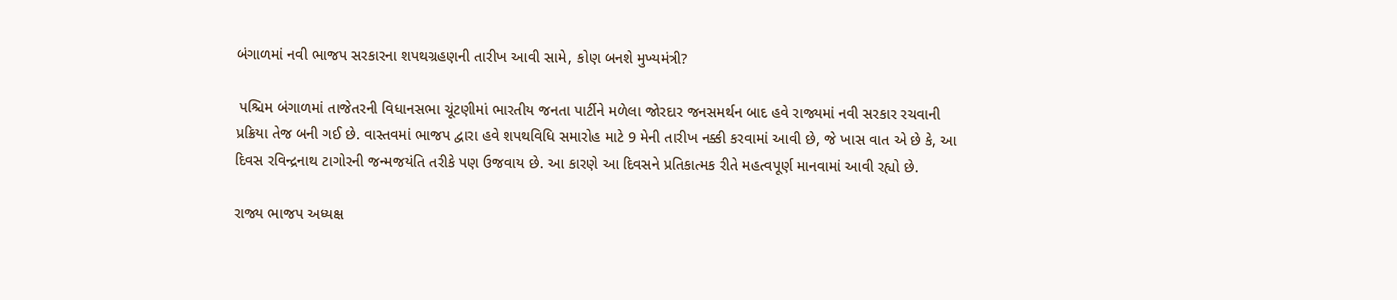બંગાળમાં નવી ભાજપ સરકારના શપથગ્રહણની તારીખ આવી સામે, કોણ બનશે મુખ્યમંત્રી?

 પશ્ચિમ બંગાળમાં તાજેતરની વિધાનસભા ચૂંટણીમાં ભારતીય જનતા પાર્ટીને મળેલા જોરદાર જનસમર્થન બાદ હવે રાજ્યમાં નવી સરકાર રચવાની પ્રક્રિયા તેજ બની ગઈ છે. વાસ્તવમાં ભાજપ દ્વારા હવે શપથવિધિ સમારોહ માટે 9 મેની તારીખ નક્કી કરવામાં આવી છે, જે ખાસ વાત એ છે કે, આ દિવસ રવિન્દ્રનાથ ટાગોરની જન્મજયંતિ તરીકે પણ ઉજવાય છે. આ કારણે આ દિવસને પ્રતિકાત્મક રીતે મહત્વપૂર્ણ માનવામાં આવી રહ્યો છે.

રાજ્ય ભાજપ અધ્યક્ષ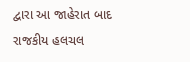દ્વારા આ જાહેરાત બાદ રાજકીય હલચલ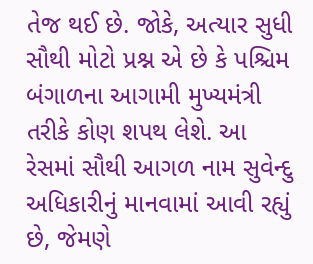તેજ થઈ છે. જોકે, અત્યાર સુધી સૌથી મોટો પ્રશ્ન એ છે કે પશ્ચિમ બંગાળના આગામી મુખ્યમંત્રી તરીકે કોણ શપથ લેશે. આ રેસમાં સૌથી આગળ નામ સુવેન્દુ અધિકારીનું માનવામાં આવી રહ્યું છે, જેમણે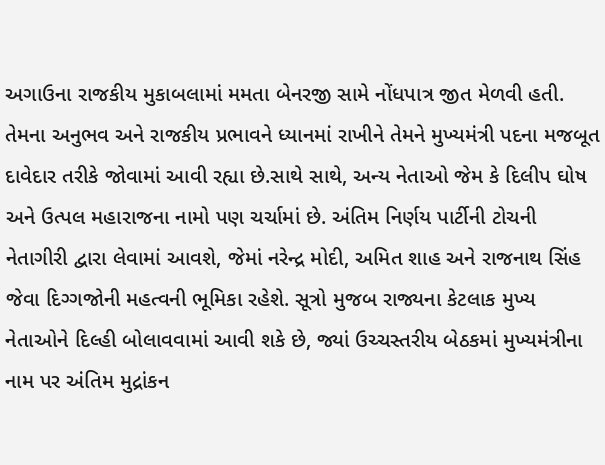અગાઉના રાજકીય મુકાબલામાં મમતા બેનરજી સામે નોંધપાત્ર જીત મેળવી હતી. તેમના અનુભવ અને રાજકીય પ્રભાવને ધ્યાનમાં રાખીને તેમને મુખ્યમંત્રી પદના મજબૂત દાવેદાર તરીકે જોવામાં આવી રહ્યા છે.સાથે સાથે, અન્ય નેતાઓ જેમ કે દિલીપ ઘોષ અને ઉત્પલ મહારાજના નામો પણ ચર્ચામાં છે. અંતિમ નિર્ણય પાર્ટીની ટોચની નેતાગીરી દ્વારા લેવામાં આવશે, જેમાં નરેન્દ્ર મોદી, અમિત શાહ અને રાજનાથ સિંહ જેવા દિગ્ગજોની મહત્વની ભૂમિકા રહેશે. સૂત્રો મુજબ રાજ્યના કેટલાક મુખ્ય નેતાઓને દિલ્હી બોલાવવામાં આવી શકે છે, જ્યાં ઉચ્ચસ્તરીય બેઠકમાં મુખ્યમંત્રીના નામ પર અંતિમ મુદ્રાંકન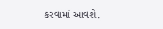કરવામાં આવશે.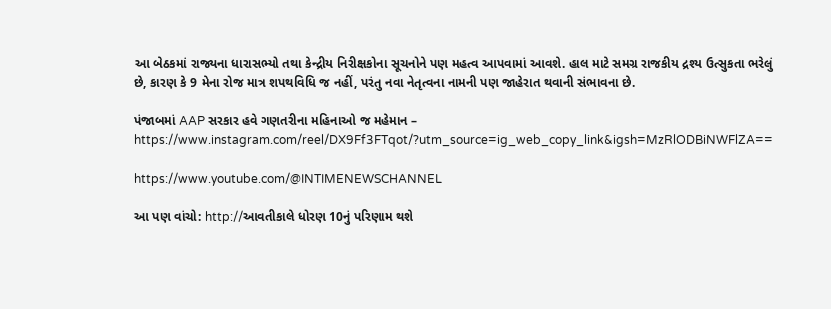આ બેઠકમાં રાજ્યના ધારાસભ્યો તથા કેન્દ્રીય નિરીક્ષકોના સૂચનોને પણ મહત્વ આપવામાં આવશે. હાલ માટે સમગ્ર રાજકીય દ્રશ્ય ઉત્સુકતા ભરેલું છે, કારણ કે 9 મેના રોજ માત્ર શપથવિધિ જ નહીં, પરંતુ નવા નેતૃત્વના નામની પણ જાહેરાત થવાની સંભાવના છે.

પંજાબમાં AAP સરકાર હવે ગણતરીના મહિનાઓ જ મહેમાન – https://www.instagram.com/reel/DX9Ff3FTqot/?utm_source=ig_web_copy_link&igsh=MzRlODBiNWFlZA==

https://www.youtube.com/@INTIMENEWSCHANNEL

આ પણ વાંચો: http://આવતીકાલે ધોરણ 10નું પરિણામ થશે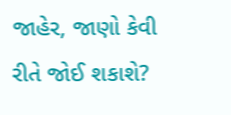જાહેર, જાણો કેવી રીતે જોઈ શકાશે?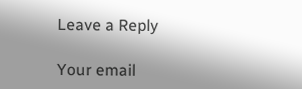Leave a Reply

Your email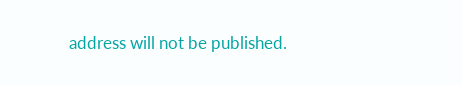address will not be published.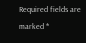Required fields are marked *